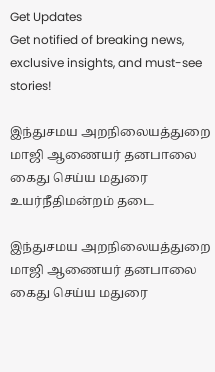Get Updates
Get notified of breaking news, exclusive insights, and must-see stories!

இந்துசமய அறநிலையத்துறை மாஜி ஆணையர் தனபாலை கைது செய்ய மதுரை உயர்நீதிமன்றம் தடை

இந்துசமய அறநிலையத்துறை மாஜி ஆணையர் தனபாலை கைது செய்ய மதுரை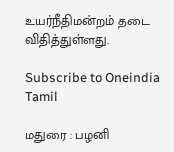உயர்நீதிமன்றம் தடை விதித்துள்ளது.

Subscribe to Oneindia Tamil

மதுரை : பழனி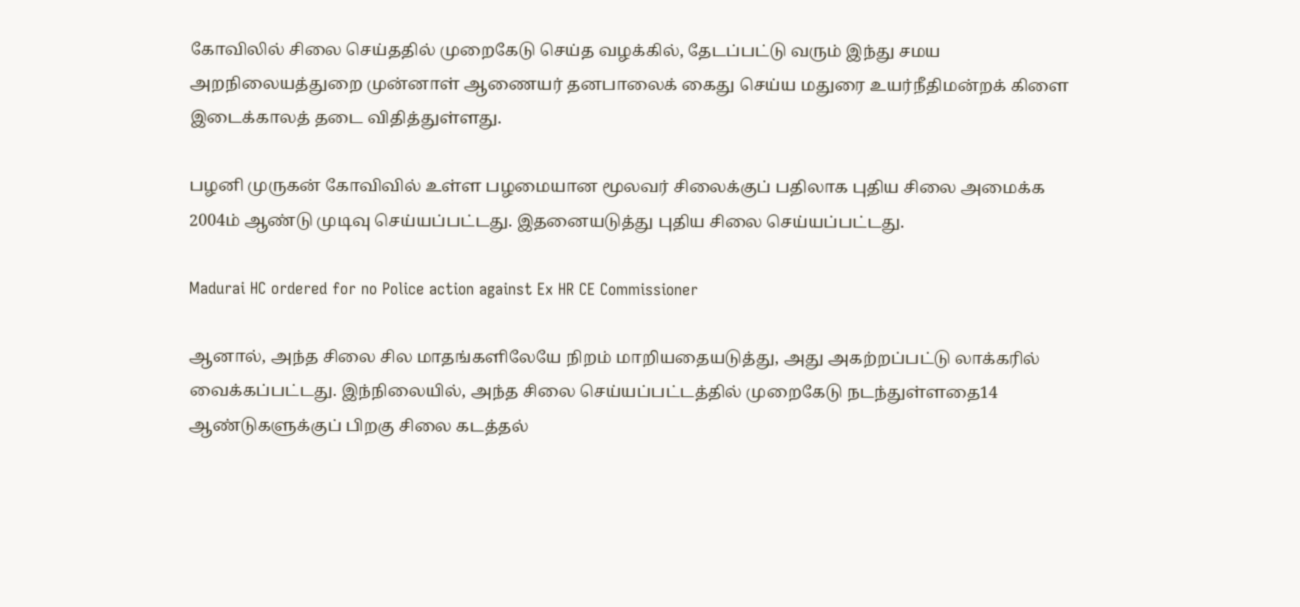கோவிலில் சிலை செய்ததில் முறைகேடு செய்த வழக்கில், தேடப்பட்டு வரும் இந்து சமய அறநிலையத்துறை முன்னாள் ஆணையர் தனபாலைக் கைது செய்ய மதுரை உயர்நீதிமன்றக் கிளை இடைக்காலத் தடை விதித்துள்ளது.

பழனி முருகன் கோவிவில் உள்ள பழமையான மூலவர் சிலைக்குப் பதிலாக புதிய சிலை அமைக்க 2004ம் ஆண்டு முடிவு செய்யப்பட்டது. இதனையடுத்து புதிய சிலை செய்யப்பட்டது.

Madurai HC ordered for no Police action against Ex HR CE Commissioner

ஆனால், அந்த சிலை சில மாதங்களிலேயே நிறம் மாறியதையடுத்து, அது அகற்றப்பட்டு லாக்கரில் வைக்கப்பட்டது. இந்நிலையில், அந்த சிலை செய்யப்பட்டத்தில் முறைகேடு நடந்துள்ளதை14 ஆண்டுகளுக்குப் பிறகு சிலை கடத்தல்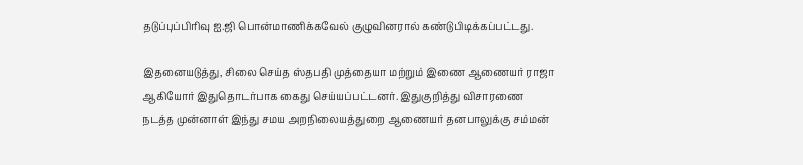தடுப்புப்பிரிவு ஐ.ஜி பொன்மாணிக்கவேல் குழுவினரால் கண்டுபிடிக்கப்பட்டது.

இதனையடுத்து, சிலை செய்த ஸ்தபதி முத்தையா மற்றும் இணை ஆணையர் ராஜா ஆகியோர் இதுதொடர்பாக கைது செய்யப்பட்டனர். இதுகுறித்து விசாரணை நடத்த முன்னாள் இந்து சமய அறநிலையத்துறை ஆணையர் தனபாலுக்கு சம்மன்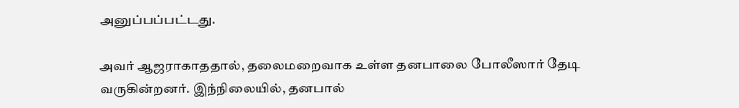அனுப்பப்பட்டது.

அவர் ஆஜராகாததால், தலைமறைவாக உள்ள தனபாலை போலீஸார் தேடி வருகின்றனர். இந்நிலையில், தனபால்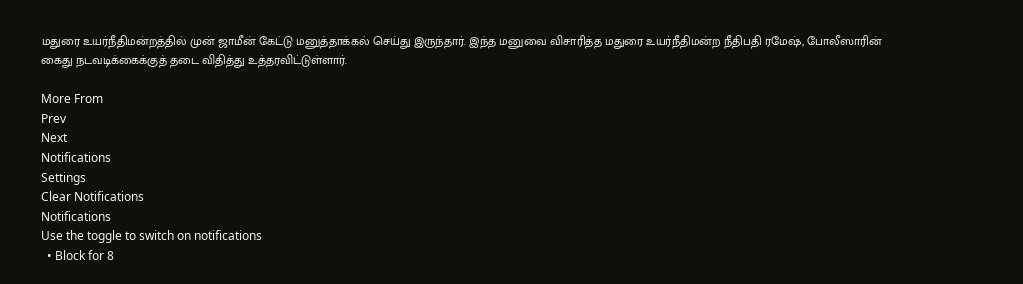மதுரை உயர்நீதிமன்றத்தில் முன் ஜாமீன் கேட்டு மனுத்தாக்கல் செய்து இருந்தார். இந்த மனுவை விசாரித்த மதுரை உயர்நீதிமன்ற நீதிபதி ரமேஷ், போலீஸாரின் கைது நடவடிக்கைக்குத் தடை விதித்து உத்தரவிட்டுள்ளார்.

More From
Prev
Next
Notifications
Settings
Clear Notifications
Notifications
Use the toggle to switch on notifications
  • Block for 8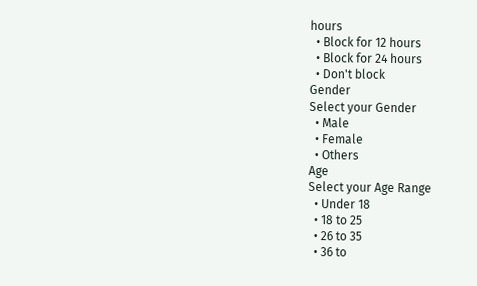hours
  • Block for 12 hours
  • Block for 24 hours
  • Don't block
Gender
Select your Gender
  • Male
  • Female
  • Others
Age
Select your Age Range
  • Under 18
  • 18 to 25
  • 26 to 35
  • 36 to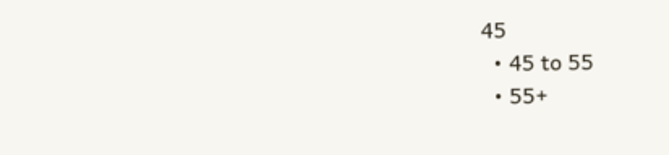45
  • 45 to 55
  • 55+